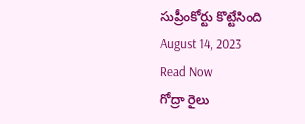సుప్రీంకోర్టు కొట్టేసింది
August 14, 2023
Read Now
గోద్రా రైలు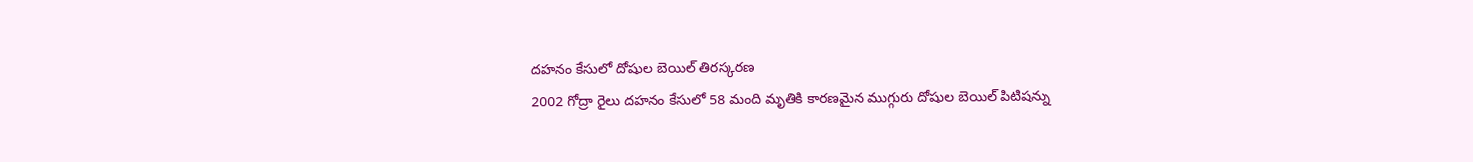దహనం కేసులో దోషుల బెయిల్ తిరస్కరణ
2002 గోద్రా రైలు దహనం కేసులో 58 మంది మృతికి కారణమైన ముగ్గురు దోషుల బెయిల్ పిటిషన్ను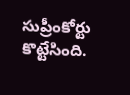సుప్రీంకోర్టు కొట్టేసింది.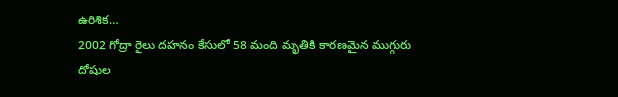ఉరిశిక…
2002 గోద్రా రైలు దహనం కేసులో 58 మంది మృతికి కారణమైన ముగ్గురు దోషుల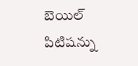బెయిల్ పిటిషన్ను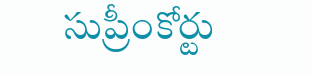సుప్రీంకోర్టు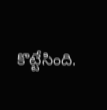కొట్టేసింది.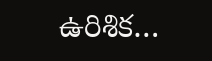ఉరిశిక…